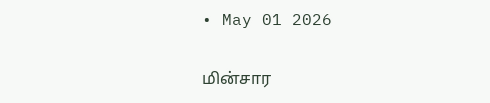• May 01 2026

மின்சார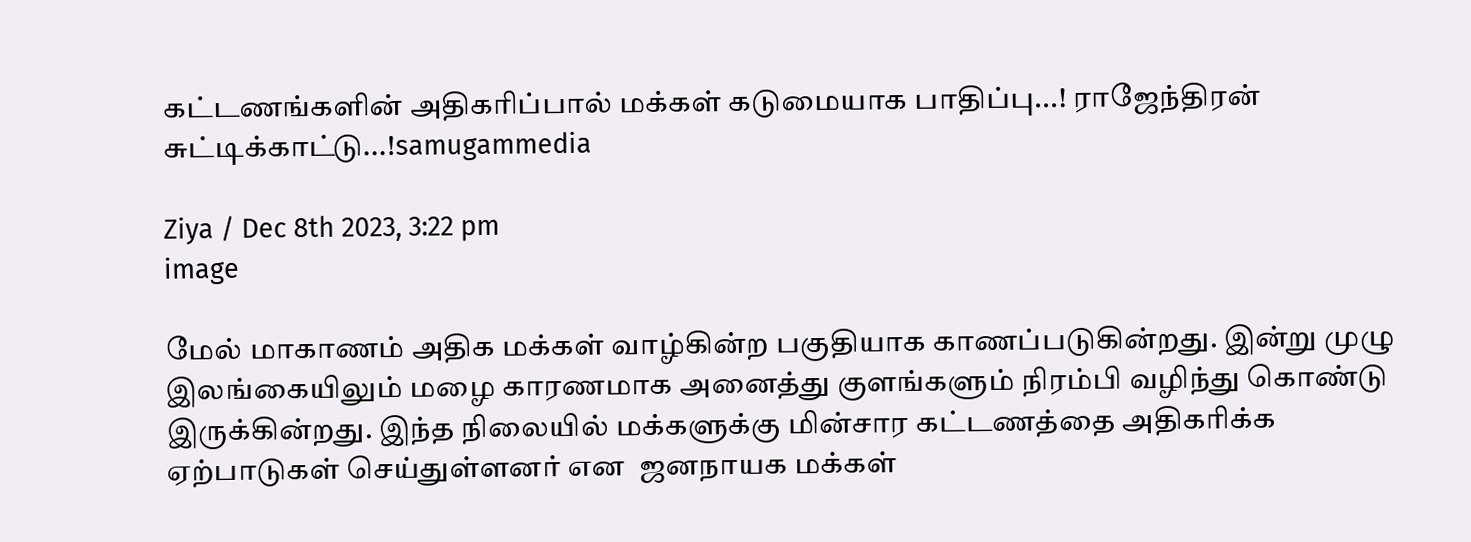கட்டணங்களின் அதிகரிப்பால் மக்கள் கடுமையாக பாதிப்பு...! ராஜேந்திரன் சுட்டிக்காட்டு...!samugammedia

Ziya / Dec 8th 2023, 3:22 pm
image

மேல் மாகாணம் அதிக மக்கள் வாழ்கின்ற பகுதியாக காணப்படுகின்றது. இன்று முழு இலங்கையிலும் மழை காரணமாக அனைத்து குளங்களும் நிரம்பி வழிந்து கொண்டு இருக்கின்றது. இந்த நிலையில் மக்களுக்கு மின்சார கட்டணத்தை அதிகரிக்க ஏற்பாடுகள் செய்துள்ளனர் என  ஜனநாயக மக்கள்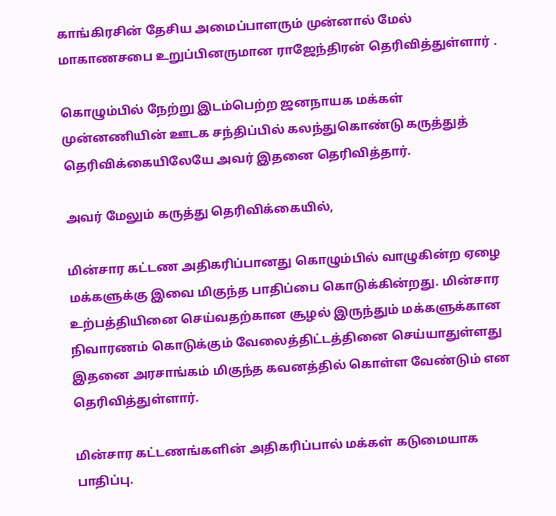காங்கிரசின் தேசிய அமைப்பாளரும் முன்னால் மேல் மாகாணசபை உறுப்பினருமான ராஜேந்திரன் தெரிவித்துள்ளார் .

கொழும்பில் நேற்று இடம்பெற்ற ஜனநாயக மக்கள் முன்னணியின் ஊடக சந்திப்பில் கலந்துகொண்டு கருத்துத் தெரிவிக்கையிலேயே அவர் இதனை தெரிவித்தார்.

அவர் மேலும் கருத்து தெரிவிக்கையில்,

மின்சார கட்டண அதிகரிப்பானது கொழும்பில் வாழுகின்ற ஏழை மக்களுக்கு இவை மிகுந்த பாதிப்பை கொடுக்கின்றது. மின்சார உற்பத்தியினை செய்வதற்கான சூழல் இருந்தும் மக்களுக்கான நிவாரணம் கொடுக்கும் வேலைத்திட்டத்தினை செய்யாதுள்ளது இதனை அரசாங்கம் மிகுந்த கவனத்தில் கொள்ள வேண்டும் என தெரிவித்துள்ளார்.

மின்சார கட்டணங்களின் அதிகரிப்பால் மக்கள் கடுமையாக பாதிப்பு.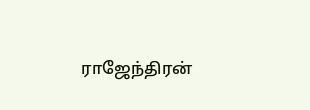ராஜேந்திரன்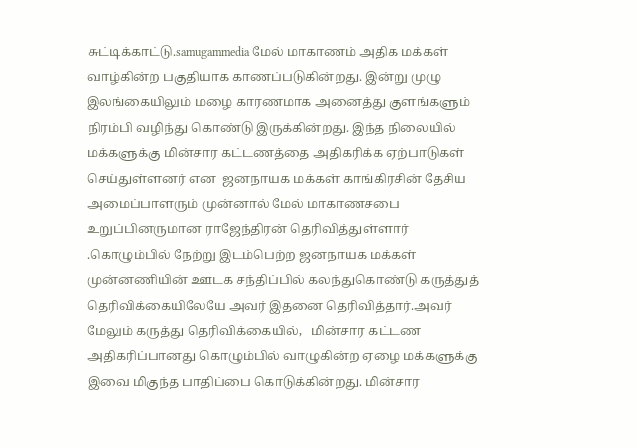சுட்டிக்காட்டு.samugammedia மேல் மாகாணம் அதிக மக்கள் வாழ்கின்ற பகுதியாக காணப்படுகின்றது. இன்று முழு இலங்கையிலும் மழை காரணமாக அனைத்து குளங்களும் நிரம்பி வழிந்து கொண்டு இருக்கின்றது. இந்த நிலையில் மக்களுக்கு மின்சார கட்டணத்தை அதிகரிக்க ஏற்பாடுகள் செய்துள்ளனர் என  ஜனநாயக மக்கள் காங்கிரசின் தேசிய அமைப்பாளரும் முன்னால் மேல் மாகாணசபை உறுப்பினருமான ராஜேந்திரன் தெரிவித்துள்ளார் .கொழும்பில் நேற்று இடம்பெற்ற ஜனநாயக மக்கள் முன்னணியின் ஊடக சந்திப்பில் கலந்துகொண்டு கருத்துத் தெரிவிக்கையிலேயே அவர் இதனை தெரிவித்தார்.அவர் மேலும் கருத்து தெரிவிக்கையில்,   மின்சார கட்டண அதிகரிப்பானது கொழும்பில் வாழுகின்ற ஏழை மக்களுக்கு இவை மிகுந்த பாதிப்பை கொடுக்கின்றது. மின்சார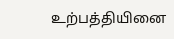உற்பத்தியினை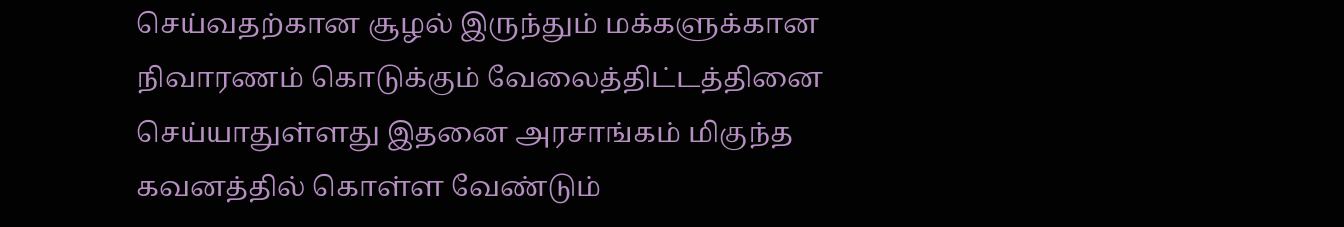செய்வதற்கான சூழல் இருந்தும் மக்களுக்கான நிவாரணம் கொடுக்கும் வேலைத்திட்டத்தினை செய்யாதுள்ளது இதனை அரசாங்கம் மிகுந்த கவனத்தில் கொள்ள வேண்டும்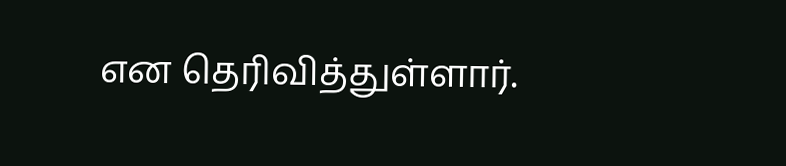என தெரிவித்துள்ளார்.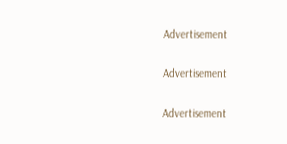Advertisement

Advertisement

Advertisement